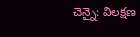చెన్నై: విలక్షణ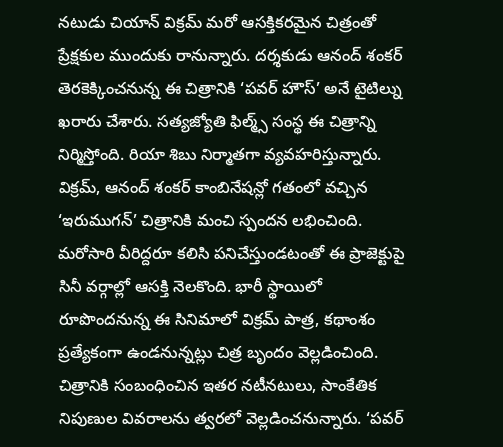నటుడు చియాన్ విక్రమ్ మరో ఆసక్తికరమైన చిత్రంతో ప్రేక్షకుల ముందుకు రానున్నారు. దర్శకుడు ఆనంద్ శంకర్ తెరకెక్కించనున్న ఈ చిత్రానికి ‘పవర్ హౌస్’ అనే టైటిల్ను ఖరారు చేశారు. సత్యజ్యోతి ఫిల్మ్స్ సంస్థ ఈ చిత్రాన్ని నిర్మిస్తోంది. రియా శిబు నిర్మాతగా వ్యవహరిస్తున్నారు. విక్రమ్, ఆనంద్ శంకర్ కాంబినేషన్లో గతంలో వచ్చిన ‘ఇరుముగన్’ చిత్రానికి మంచి స్పందన లభించింది. మరోసారి వీరిద్దరూ కలిసి పనిచేస్తుండటంతో ఈ ప్రాజెక్టుపై సినీ వర్గాల్లో ఆసక్తి నెలకొంది. భారీ స్థాయిలో రూపొందనున్న ఈ సినిమాలో విక్రమ్ పాత్ర, కథాంశం ప్రత్యేకంగా ఉండనున్నట్లు చిత్ర బృందం వెల్లడించింది.
చిత్రానికి సంబంధించిన ఇతర నటీనటులు, సాంకేతిక నిపుణుల వివరాలను త్వరలో వెల్లడించనున్నారు. ‘పవర్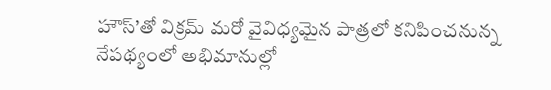హౌస్’తో విక్రమ్ మరో వైవిధ్యమైన పాత్రలో కనిపించనున్న నేపథ్యంలో అభిమానుల్లో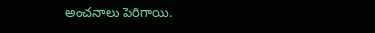అంచనాలు పెరిగాయి.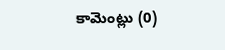కామెంట్లు (0)